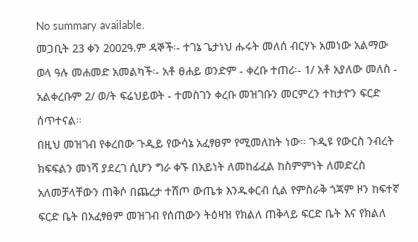No summary available.
መጋቢት 23 ቀን 2002ዓ.ም ዳኞች፡- ተገኔ ጌታነህ ሑሩት መለሰ ብርሃኑ አመነው አልማው ወላ ዓሉ መሐመድ አመልካች፡- አቶ ፀሐይ ወንድም - ቀረቡ ተጠሪ፡- 1/ አቶ አያለው መለስ - አልቀረቡም 2/ ወ/ት ፍሬህይወት - ተመስገን ቀረቡ መዝገቡን መርምረን ተከታዮን ፍርድ ሰጥተናል።
በዚህ መዝገብ የቀረበው ጉዲይ የውሳኔ አፈፃፀም የሚመለከት ነው። ጉዲዩ የውርስ ንብረት ክፍፍልን መነሻ ያደረገ ሲሆን ግራ ቀኙ በአይነት ለመከፊፈል ከስምምነት ለመድረስ አለመቻላቸውን ጠቅሶ በጨረታ ተሸጦ ውጤቱ እንዱቀርብ ሲል የምስራቅ ጎጃም ዞን ከፍተኛ ፍርድ ቤት በአፈፃፀም መዝገብ የሰጠውን ትዕዛዝ የክልለ ጠቅላይ ፍርድ ቤት እና የክልለ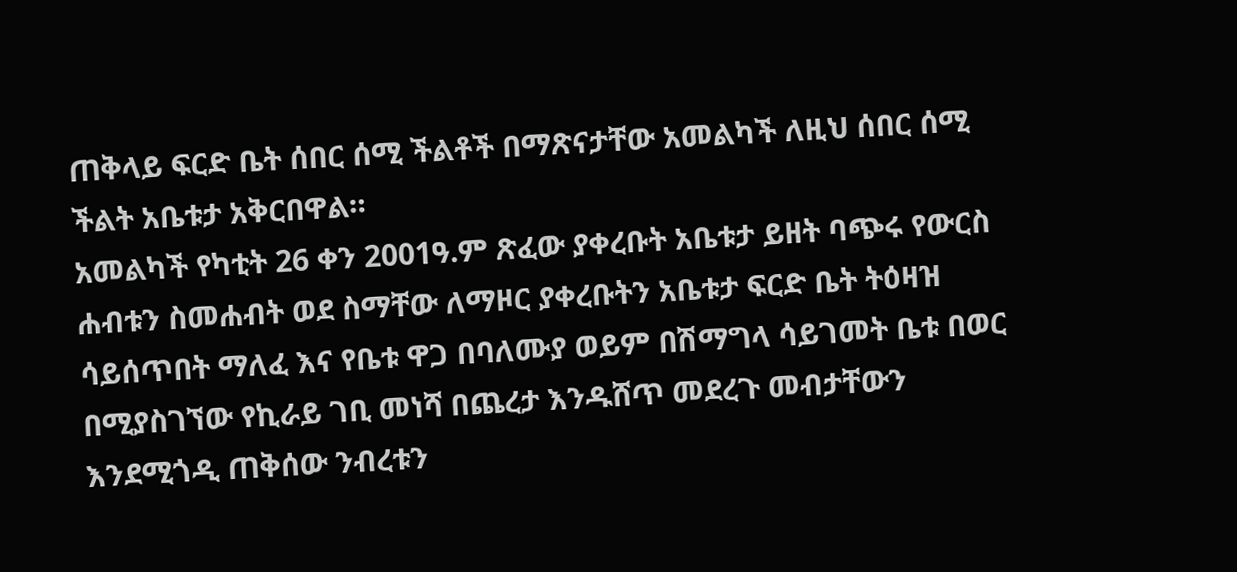ጠቅላይ ፍርድ ቤት ሰበር ሰሚ ችልቶች በማጽናታቸው አመልካች ለዚህ ሰበር ሰሚ ችልት አቤቱታ አቅርበዋል።
አመልካች የካቲት 26 ቀን 2001ዓ.ም ጽፈው ያቀረቡት አቤቱታ ይዘት ባጭሩ የውርስ ሐብቱን ስመሐብት ወደ ስማቸው ለማዞር ያቀረቡትን አቤቱታ ፍርድ ቤት ትዕዛዝ ሳይሰጥበት ማለፈ እና የቤቱ ዋጋ በባለሙያ ወይም በሽማግላ ሳይገመት ቤቱ በወር በሚያስገኘው የኪራይ ገቢ መነሻ በጨረታ እንዱሸጥ መደረጉ መብታቸውን እንደሚጎዲ ጠቅሰው ንብረቱን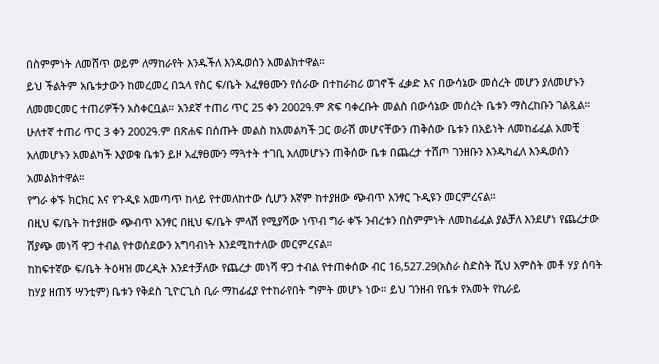በስምምነት ለመሸጥ ወይም ለማከራየት እንዱችለ እንዱወሰን አመልክተዋል።
ይህ ችልትም አቤቱታውን ከመረመረ በኋላ የስር ፍ/ቤት አፈፃፀሙን የሰራው በተከራከሪ ወገኖች ፈቃድ እና በውሳኔው መሰረት መሆን ያለመሆኑን ለመመርመር ተጠሪዎችን አስቀርቧል። አንደኛ ተጠሪ ጥር 25 ቀን 2002ዓ.ም ጽፍ ባቀረቡት መልስ በውሳኔው መሰረት ቤቱን ማስረከቡን ገልጿል። ሁለተኛ ተጠሪ ጥር 3 ቀን 2002ዓ.ም በጽሐፍ በሰጡት መልስ ከአመልካች ጋር ወራሽ መሆናቸውን ጠቅሰው ቤቱን በአይነት ለመከፊፈል አመቺ አለመሆኑን አመልካች እያወቁ ቤቱን ይዞ አፈፃፀሙን ማጓተት ተገቢ አለመሆኑን ጠቅሰው ቤቱ በጨረታ ተሸጦ ገንዘቡን እንዱካፈለ እንዱወሰን አመልክተዋል።
የግራ ቀኙ ክርክር እና የጉዲዩ አመጣጥ ከላይ የተመለከተው ሲሆን እኛም ከተያዘው ጭብጥ አንፃር ጉዲዩን መርምረናል።
በዚህ ፍ/ቤት ከተያዘው ጭብጥ አንፃር በዚህ ፍ/ቤት ምላሽ የሚያሻው ነጥብ ግራ ቀኙ ንብረቱን በስምምነት ለመከፊፈል ያልቻለ እንደሆነ የጨረታው ሽያጭ መነሻ ዋጋ ተብል የተወሰደውን አግባብነት እንደሚከተለው መርምረናል።
ከከፍተኛው ፍ/ቤት ትዕዛዝ መረዲት እንደተቻለው የጨረታ መነሻ ዋጋ ተብል የተጠቀሰው ብር 16,527.29(አስራ ስድስት ሺህ አምስት መቶ ሃያ ሰባት ከሃያ ዘጠኝ ሣንቲም) ቤቱን የቅደስ ጊዮርጊስ ቢራ ማከፊፈያ የተከራየበት ግምት መሆኑ ነው። ይህ ገንዘብ የቤቱ የአመት የኪራይ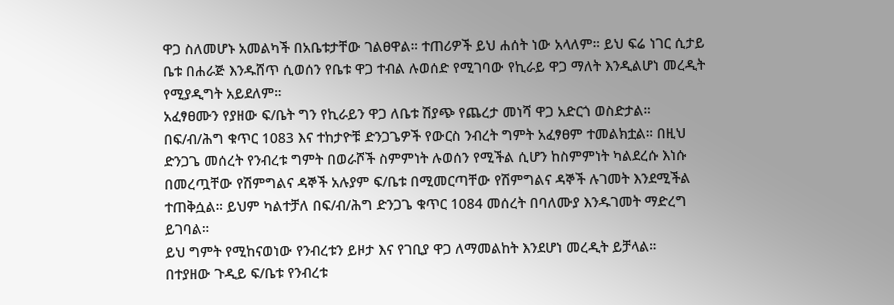ዋጋ ስለመሆኑ አመልካች በአቤቱታቸው ገልፀዋል። ተጠሪዎች ይህ ሐሰት ነው አላለም። ይህ ፍሬ ነገር ሲታይ ቤቱ በሐራጅ እንዱሸጥ ሲወሰን የቤቱ ዋጋ ተብል ሉወሰድ የሚገባው የኪራይ ዋጋ ማለት እንዲልሆነ መረዲት የሚያዲግት አይደለም።
አፈፃፀሙን የያዘው ፍ/ቤት ግን የኪራይን ዋጋ ለቤቱ ሽያጭ የጨረታ መነሻ ዋጋ አድርጎ ወስድታል። በፍ/ብ/ሕግ ቁጥር 1083 እና ተከታዮቹ ድንጋጌዎች የውርስ ንብረት ግምት አፈፃፀም ተመልክቷል። በዚህ ድንጋጌ መሰረት የንብረቱ ግምት በወራሾች ስምምነት ሉወሰን የሚችል ሲሆን ከስምምነት ካልደረሱ እነሱ በመረጧቸው የሽምግልና ዳኞች አሉያም ፍ/ቤቱ በሚመርጣቸው የሽምግልና ዳኞች ሉገመት እንደሚችል ተጠቅሷል። ይህም ካልተቻለ በፍ/ብ/ሕግ ድንጋጌ ቁጥር 1084 መሰረት በባለሙያ እንዱገመት ማድረግ ይገባል።
ይህ ግምት የሚከናወነው የንብረቱን ይዞታ እና የገቢያ ዋጋ ለማመልከት እንደሆነ መረዲት ይቻላል።
በተያዘው ጉዲይ ፍ/ቤቱ የንብረቱ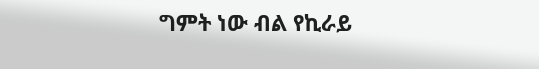ግምት ነው ብል የኪራይ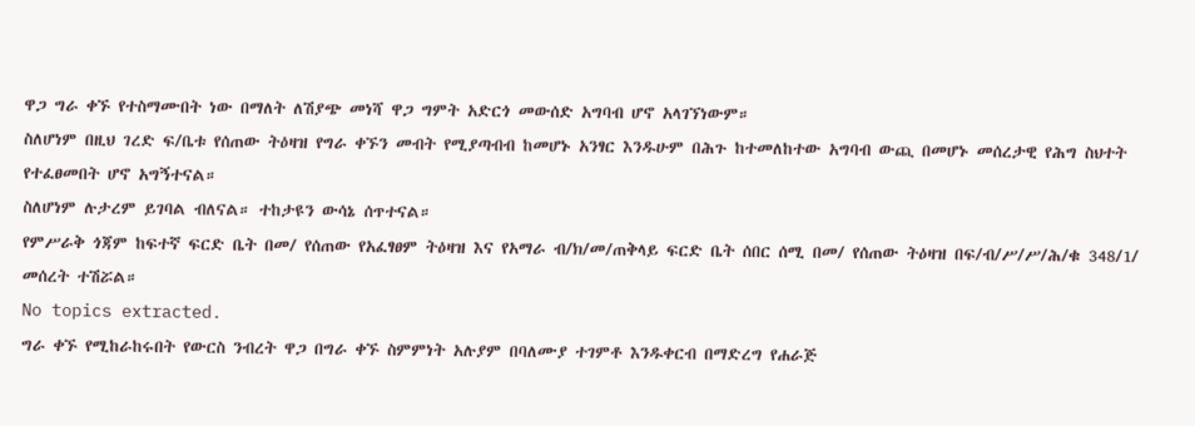ዋጋ ግራ ቀኙ የተስማሙበት ነው በማለት ለሽያጭ መነሻ ዋጋ ግምት አድርጎ መውሰድ አግባብ ሆኖ አላገኘነውም።
ስለሆነም በዚህ ገረድ ፍ/ቤቱ የሰጠው ትዕዛዝ የግራ ቀኙን መብት የሚያጣብብ ከመሆኑ አንፃር እንዱሁም በሕጉ ከተመለከተው አግባብ ውጪ በመሆኑ መሰረታዊ የሕግ ስህተት የተፈፀመበት ሆኖ አግኝተናል።
ስለሆነም ሉታረም ይገባል ብለናል። ተከታዩን ውሳኔ ሰጥተናል።
የምሥራቅ ጎጃም ከፍተኛ ፍርድ ቤት በመ/ የሰጠው የአፈፃፀም ትዕዛዝ እና የአማራ ብ/ክ/መ/ጠቅላይ ፍርድ ቤት ሰበር ሰሚ በመ/ የሰጠው ትዕዛዝ በፍ/ብ/ሥ/ሥ/ሕ/ቁ 348/1/ መሰረት ተሽሯል።
No topics extracted.
ግራ ቀኙ የሚከራከሩበት የውርስ ንብረት ዋጋ በግራ ቀኙ ስምምነት አሉያም በባለሙያ ተገምቶ እንዱቀርብ በማድረግ የሐራጅ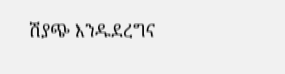ሽያጭ እንዱደረግና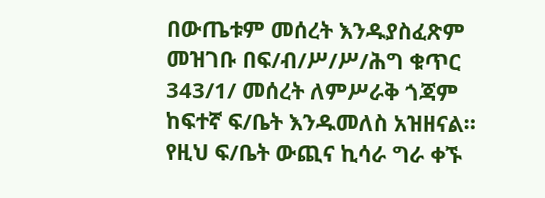በውጤቱም መሰረት እንዱያስፈጽም መዝገቡ በፍ/ብ/ሥ/ሥ/ሕግ ቁጥር 343/1/ መሰረት ለምሥራቅ ጎጃም ከፍተኛ ፍ/ቤት እንዱመለስ አዝዘናል።
የዚህ ፍ/ቤት ውጪና ኪሳራ ግራ ቀኙ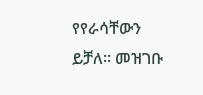የየራሳቸውን ይቻለ። መዝገቡ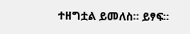ተዘግቷል ይመለስ። ይፃፍ።